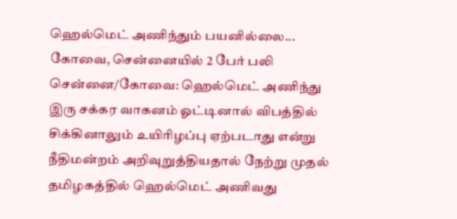ஹெல்மெட் அணிந்தும் பயனில்லை... கோவை, சென்னையில் 2 பேர் பலி
சென்னை/கோவை: ஹெல்மெட் அணிந்து இரு சக்கர வாகனம் ஓட்டினால் விபத்தில் சிக்கினாலும் உயிரிழப்பு ஏற்படாது என்று நீதிமன்றம் அறிவுறுத்தியதால் நேற்று முதல் தமிழகத்தில் ஹெல்மெட் அணிவது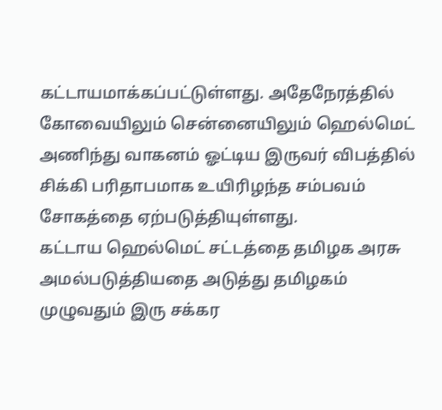கட்டாயமாக்கப்பட்டுள்ளது. அதேநேரத்தில் கோவையிலும் சென்னையிலும் ஹெல்மெட் அணிந்து வாகனம் ஓட்டிய இருவர் விபத்தில் சிக்கி பரிதாபமாக உயிரிழந்த சம்பவம் சோகத்தை ஏற்படுத்தியுள்ளது.
கட்டாய ஹெல்மெட் சட்டத்தை தமிழக அரசு அமல்படுத்தியதை அடுத்து தமிழகம் முழுவதும் இரு சக்கர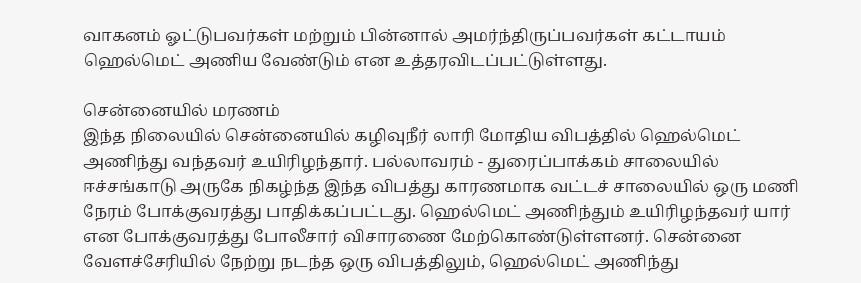வாகனம் ஓட்டுபவர்கள் மற்றும் பின்னால் அமர்ந்திருப்பவர்கள் கட்டாயம் ஹெல்மெட் அணிய வேண்டும் என உத்தரவிடப்பட்டுள்ளது.

சென்னையில் மரணம்
இந்த நிலையில் சென்னையில் கழிவுநீர் லாரி மோதிய விபத்தில் ஹெல்மெட் அணிந்து வந்தவர் உயிரிழந்தார். பல்லாவரம் - துரைப்பாக்கம் சாலையில் ஈச்சங்காடு அருகே நிகழ்ந்த இந்த விபத்து காரணமாக வட்டச் சாலையில் ஒரு மணி நேரம் போக்குவரத்து பாதிக்கப்பட்டது. ஹெல்மெட் அணிந்தும் உயிரிழந்தவர் யார் என போக்குவரத்து போலீசார் விசாரணை மேற்கொண்டுள்ளனர். சென்னை வேளச்சேரியில் நேற்று நடந்த ஒரு விபத்திலும், ஹெல்மெட் அணிந்து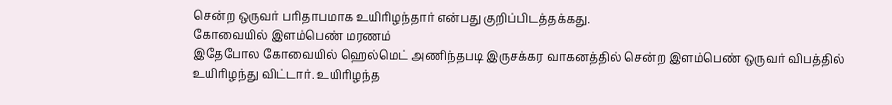சென்ற ஒருவர் பரிதாபமாக உயிரிழந்தார் என்பது குறிப்பிடத்தக்கது.
கோவையில் இளம்பெண் மரணம்
இதேபோல கோவையில் ஹெல்மெட் அணிந்தபடி இருசக்கர வாகனத்தில் சென்ற இளம்பெண் ஒருவர் விபத்தில் உயிரிழந்து விட்டார். உயிரிழந்த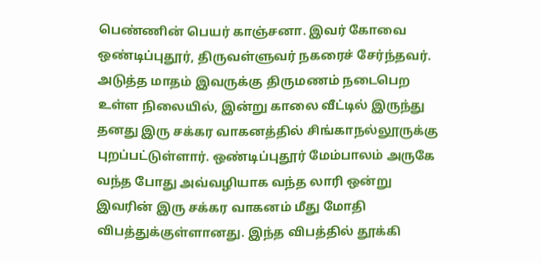பெண்ணின் பெயர் காஞ்சனா. இவர் கோவை ஒண்டிப்புதூர், திருவள்ளுவர் நகரைச் சேர்ந்தவர். அடுத்த மாதம் இவருக்கு திருமணம் நடைபெற உள்ள நிலையில், இன்று காலை வீட்டில் இருந்து தனது இரு சக்கர வாகனத்தில் சிங்காநல்லூருக்கு புறப்பட்டுள்ளார். ஒண்டிப்புதூர் மேம்பாலம் அருகே வந்த போது அவ்வழியாக வந்த லாரி ஒன்று இவரின் இரு சக்கர வாகனம் மீது மோதி விபத்துக்குள்ளானது. இந்த விபத்தில் தூக்கி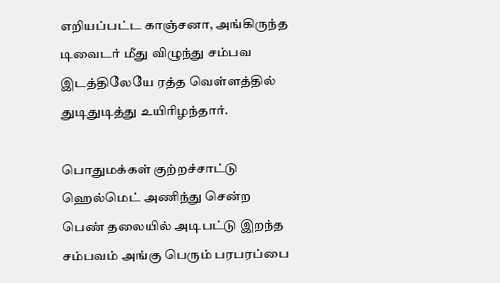எறியப்பட்ட காஞ்சனா, அங்கிருந்த டிவைடர் மீது விழுந்து சம்பவ இடத்திலேயே ரத்த வெள்ளத்தில் துடிதுடித்து உயிரிழந்தார்.

பொதுமக்கள் குற்றச்சாட்டு
ஹெல்மெட் அணிந்து சென்ற பெண் தலையில் அடிபட்டு இறந்த சம்பவம் அங்கு பெரும் பரபரப்பை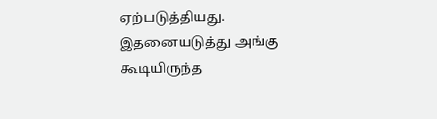ஏற்படுத்தியது. இதனையடுத்து அங்கு கூடியிருந்த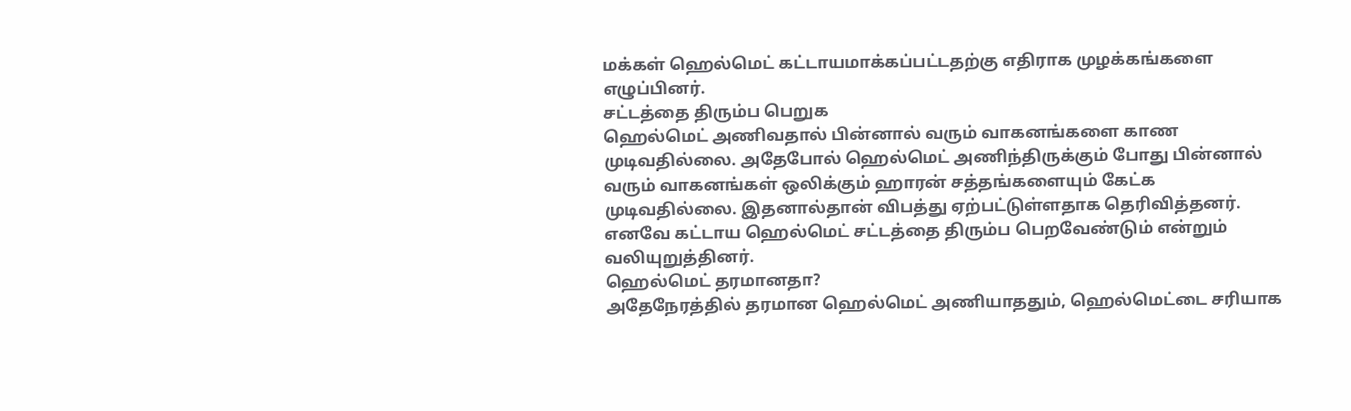மக்கள் ஹெல்மெட் கட்டாயமாக்கப்பட்டதற்கு எதிராக முழக்கங்களை எழுப்பினர்.
சட்டத்தை திரும்ப பெறுக
ஹெல்மெட் அணிவதால் பின்னால் வரும் வாகனங்களை காண முடிவதில்லை. அதேபோல் ஹெல்மெட் அணிந்திருக்கும் போது பின்னால் வரும் வாகனங்கள் ஒலிக்கும் ஹாரன் சத்தங்களையும் கேட்க முடிவதில்லை. இதனால்தான் விபத்து ஏற்பட்டுள்ளதாக தெரிவித்தனர். எனவே கட்டாய ஹெல்மெட் சட்டத்தை திரும்ப பெறவேண்டும் என்றும் வலியுறுத்தினர்.
ஹெல்மெட் தரமானதா?
அதேநேரத்தில் தரமான ஹெல்மெட் அணியாததும், ஹெல்மெட்டை சரியாக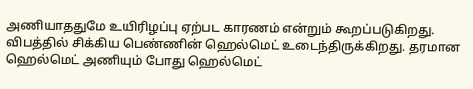அணியாததுமே உயிரிழப்பு ஏற்பட காரணம் என்றும் கூறப்படுகிறது. விபத்தில் சிக்கிய பெண்ணின் ஹெல்மெட் உடைந்திருக்கிறது. தரமான ஹெல்மெட் அணியும் போது ஹெல்மெட்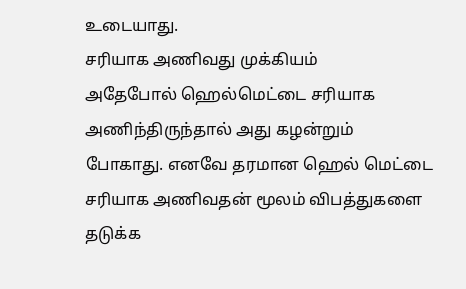உடையாது.
சரியாக அணிவது முக்கியம்
அதேபோல் ஹெல்மெட்டை சரியாக அணிந்திருந்தால் அது கழன்றும் போகாது. எனவே தரமான ஹெல் மெட்டை சரியாக அணிவதன் மூலம் விபத்துகளை தடுக்க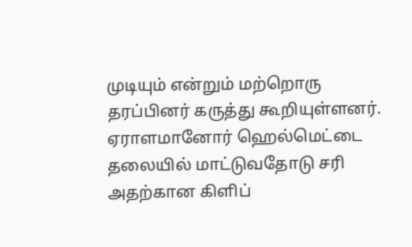முடியும் என்றும் மற்றொரு தரப்பினர் கருத்து கூறியுள்ளனர். ஏராளமானோர் ஹெல்மெட்டை தலையில் மாட்டுவதோடு சரி அதற்கான கிளிப்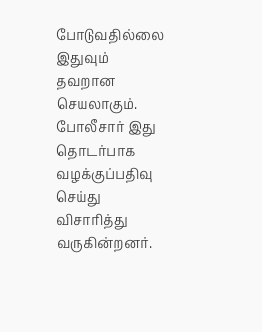போடுவதில்லை இதுவும் தவறான செயலாகும். போலீசார் இது தொடர்பாக வழக்குப்பதிவு செய்து விசாரித்து வருகின்றனர்.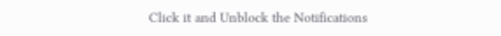Click it and Unblock the Notifications